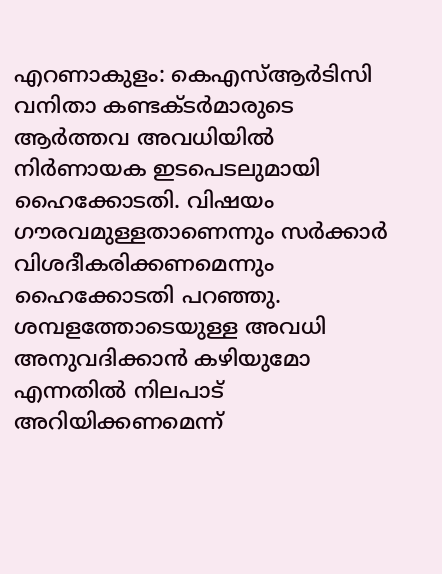എറണാകുളം: കെഎസ്ആർടിസി വനിതാ കണ്ടക്ടർമാരുടെ ആർത്തവ അവധിയിൽ നിർണായക ഇടപെടലുമായി ഹൈക്കോടതി. വിഷയം ഗൗരവമുള്ളതാണെന്നും സർക്കാർ വിശദീകരിക്കണമെന്നും ഹൈക്കോടതി പറഞ്ഞു. ശമ്പളത്തോടെയുള്ള അവധി അനുവദിക്കാൻ കഴിയുമോ എന്നതിൽ നിലപാട് അറിയിക്കണമെന്ന്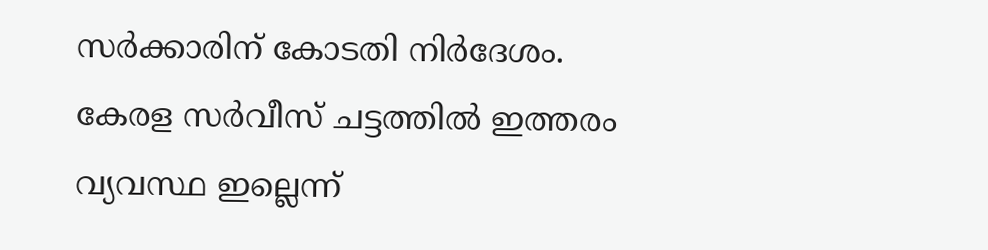സർക്കാരിന് കോടതി നിർദേശം. കേരള സർവീസ് ചട്ടത്തിൽ ഇത്തരം വ്യവസ്ഥ ഇല്ലെന്ന്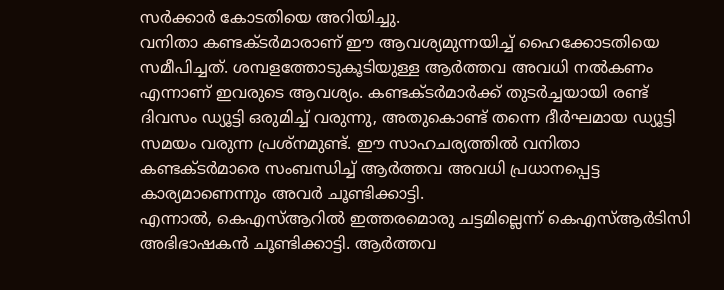സർക്കാർ കോടതിയെ അറിയിച്ചു.
വനിതാ കണ്ടക്ടർമാരാണ് ഈ ആവശ്യമുന്നയിച്ച് ഹൈക്കോടതിയെ സമീപിച്ചത്. ശമ്പളത്തോടുകൂടിയുള്ള ആർത്തവ അവധി നൽകണം എന്നാണ് ഇവരുടെ ആവശ്യം. കണ്ടക്ടർമാർക്ക് തുടർച്ചയായി രണ്ട് ദിവസം ഡ്യൂട്ടി ഒരുമിച്ച് വരുന്നു, അതുകൊണ്ട് തന്നെ ദീർഘമായ ഡ്യൂട്ടി സമയം വരുന്ന പ്രശ്നമുണ്ട്. ഈ സാഹചര്യത്തിൽ വനിതാ കണ്ടക്ടർമാരെ സംബന്ധിച്ച് ആർത്തവ അവധി പ്രധാനപ്പെട്ട കാര്യമാണെന്നും അവർ ചൂണ്ടിക്കാട്ടി.
എന്നാൽ, കെഎസ്ആറിൽ ഇത്തരമൊരു ചട്ടമില്ലെന്ന് കെഎസ്ആർടിസി അഭിഭാഷകൻ ചൂണ്ടിക്കാട്ടി. ആർത്തവ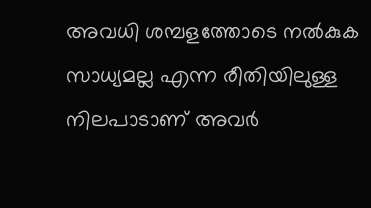അവധി ശമ്പളത്തോടെ നൽകുക സാധ്യമല്ല എന്ന രീതിയിലുള്ള നിലപാടാണ് അവർ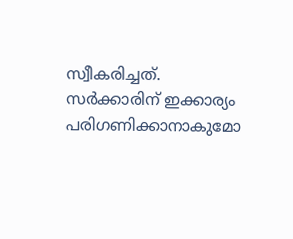സ്വീകരിച്ചത്. സർക്കാരിന് ഇക്കാര്യം പരിഗണിക്കാനാകുമോ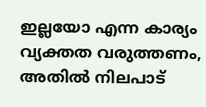ഇല്ലയോ എന്ന കാര്യം വ്യക്തത വരുത്തണം, അതിൽ നിലപാട്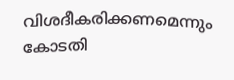വിശദീകരിക്കണമെന്നും കോടതി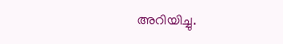അറിയിച്ചു.